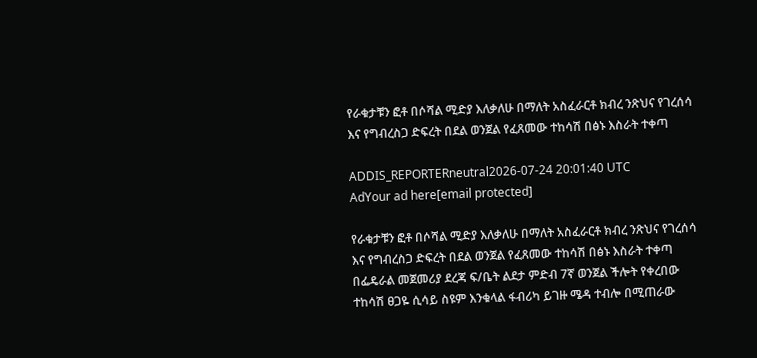የራቁታቹን ፎቶ በሶሻል ሚድያ እለቃለሁ በማለት አስፈራርቶ ክብረ ንጽህና የገረሰሳ እና የግብረስጋ ድፍረት በደል ወንጀል የፈጸመው ተከሳሽ በፅኑ እስራት ተቀጣ

ADDIS_REPORTERneutral2026-07-24 20:01:40 UTC
AdYour ad here[email protected]

የራቁታቹን ፎቶ በሶሻል ሚድያ እለቃለሁ በማለት አስፈራርቶ ክብረ ንጽህና የገረሰሳ እና የግብረስጋ ድፍረት በደል ወንጀል የፈጸመው ተከሳሽ በፅኑ እስራት ተቀጣ በፌዴራል መጀመሪያ ደረጃ ፍ/ቤት ልደታ ምድብ 7ኛ ወንጀል ችሎት የቀረበው ተከሳሽ ፀጋዬ ሲሳይ ስዩም እንቁላል ፋብሪካ ይገዙ ሜዳ ተብሎ በሚጠራው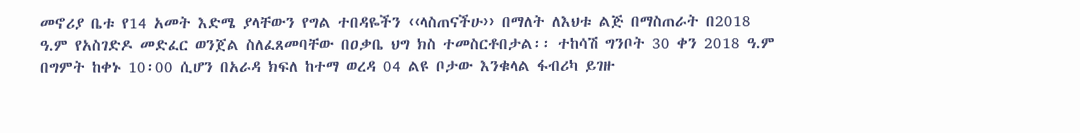መኖሪያ ቤቱ የ14 አመት እድሜ ያላቸውን የግል ተበዳዬችን ‹‹ላስጠናችሁ›› በማለት ለእህቱ ልጅ በማስጠራት በ2018 ዓ.ም የአስገድዶ መድፈር ወንጀል ስለፈጸመባቸው በዐቃቤ ህግ ክስ ተመስርቶበታል፡፡ ተከሳሽ ግንቦት 30 ቀን 2018 ዓ.ም በግምት ከቀኑ 10፡00 ሲሆን በአራዳ ክፍለ ከተማ ወረዳ 04 ልዩ ቦታው እንቁላል ፋብሪካ ይገዙ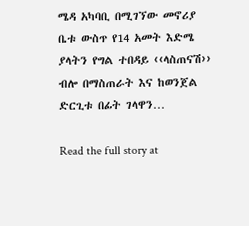ሜዳ አካባቢ በሚገኘው መኖሪያ ቤቱ ውስጥ የ14 አመት እድሜ ያላትን የግል ተበዳይ ‹‹ላስጠናሽ›› ብሎ በማስጠራት እና ከወንጀል ድርጊቱ በፊት ገላዋን…

Read the full story at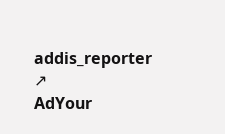addis_reporter ↗
AdYour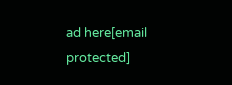ad here[email protected]